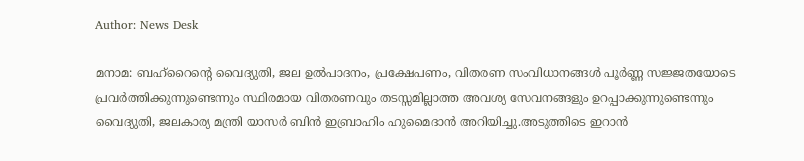Author: News Desk

മനാമ: ബഹ്റൈന്റെ വൈദ്യുതി, ജല ഉല്‍പാദനം, പ്രക്ഷേപണം, വിതരണ സംവിധാനങ്ങള്‍ പൂര്‍ണ്ണ സജ്ജതയോടെ പ്രവര്‍ത്തിക്കുന്നുണ്ടെന്നും സ്ഥിരമായ വിതരണവും തടസ്സമില്ലാത്ത അവശ്യ സേവനങ്ങളും ഉറപ്പാക്കുന്നുണ്ടെന്നും വൈദ്യുതി, ജലകാര്യ മന്ത്രി യാസര്‍ ബിന്‍ ഇബ്രാഹിം ഹുമൈദാന്‍ അറിയിച്ചു.അടുത്തിടെ ഇറാന്‍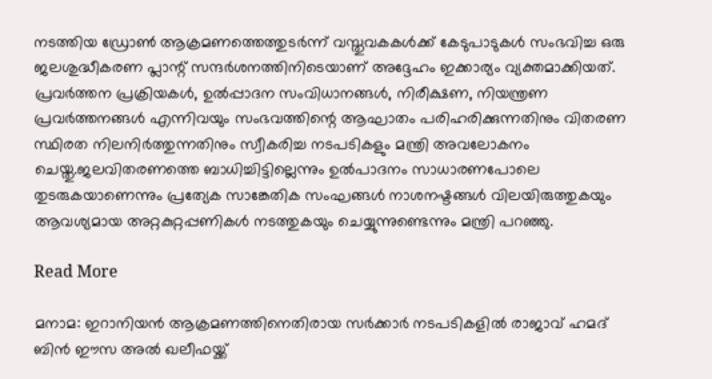നടത്തിയ ഡ്രോണ്‍ ആക്രമണത്തെത്തുടര്‍ന്ന് വസ്തുവകകള്‍ക്ക് കേടുപാടുകള്‍ സംഭവിച്ച ഒരു ജലശുദ്ധീകരണ പ്ലാന്റ് സന്ദര്‍ശനത്തിനിടെയാണ് അദ്ദേഹം ഇക്കാര്യം വ്യക്തമാക്കിയത്. പ്രവര്‍ത്തന പ്രക്രിയകള്‍, ഉല്‍പ്പാദന സംവിധാനങ്ങള്‍, നിരീക്ഷണ, നിയന്ത്രണ പ്രവര്‍ത്തനങ്ങള്‍ എന്നിവയും സംഭവത്തിന്റെ ആഘാതം പരിഹരിക്കുന്നതിനും വിതരണ സ്ഥിരത നിലനിര്‍ത്തുന്നതിനും സ്വീകരിച്ച നടപടികളും മന്ത്രി അവലോകനം ചെയ്തു.ജലവിതരണത്തെ ബാധിച്ചിട്ടില്ലെന്നും ഉല്‍പാദനം സാധാരണപോലെ തുടരുകയാണെന്നും പ്രത്യേക സാങ്കേതിക സംഘങ്ങള്‍ നാശനഷ്ടങ്ങള്‍ വിലയിരുത്തുകയും ആവശ്യമായ അറ്റകുറ്റപ്പണികള്‍ നടത്തുകയും ചെയ്യുന്നുണ്ടെന്നും മന്ത്രി പറഞ്ഞു.

Read More

മനാമ: ഇറാനിയന്‍ ആക്രമണത്തിനെതിരായ സര്‍ക്കാര്‍ നടപടികളില്‍ രാജാവ് ഹമദ് ബിന്‍ ഈസ അല്‍ ഖലീഫയ്ക്ക്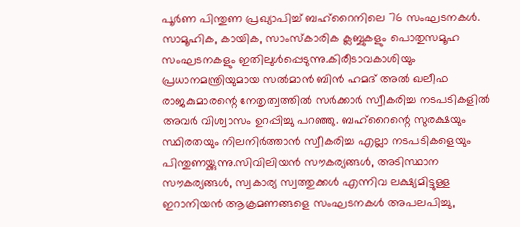പൂര്‍ണ പിന്തുണ പ്രഖ്യാപിച്ച് ബഹ്‌റൈനിലെ 76 സംഘടനകള്‍. സാമൂഹിക, കായിക, സാംസ്‌കാരിക ക്ലബ്ബുകളും പൊതുസമൂഹ സംഘടനകളും ഇതിലുള്‍പ്പെടുന്നു.കിരീടാവകാശിയും പ്രധാനമന്ത്രിയുമായ സല്‍മാന്‍ ബിന്‍ ഹമദ് അല്‍ ഖലീഫ രാജകുമാരന്റെ നേതൃത്വത്തില്‍ സര്‍ക്കാര്‍ സ്വീകരിച്ച നടപടികളില്‍ അവര്‍ വിശ്വാസം ഉറപ്പിച്ചു പറഞ്ഞു. ബഹ്റൈന്റെ സുരക്ഷയും സ്ഥിരതയും നിലനിര്‍ത്താന്‍ സ്വീകരിച്ച എല്ലാ നടപടികളെയും പിന്തുണയ്ക്കുന്നു.സിവിലിയന്‍ സൗകര്യങ്ങള്‍, അടിസ്ഥാന സൗകര്യങ്ങള്‍, സ്വകാര്യ സ്വത്തുക്കള്‍ എന്നിവ ലക്ഷ്യമിട്ടുള്ള ഇറാനിയന്‍ ആക്രമണങ്ങളെ സംഘടനകള്‍ അപലപിച്ചു,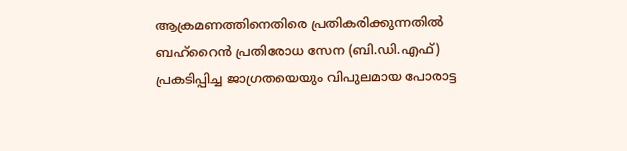ആക്രമണത്തിനെതിരെ പ്രതികരിക്കുന്നതില്‍ ബഹ്റൈന്‍ പ്രതിരോധ സേന (ബി.ഡി.എഫ്) പ്രകടിപ്പിച്ച ജാഗ്രതയെയും വിപുലമായ പോരാട്ട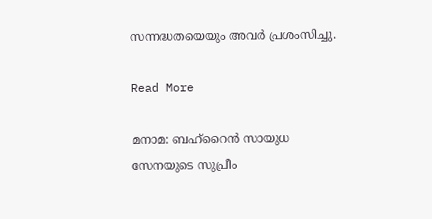സന്നദ്ധതയെയും അവര്‍ പ്രശംസിച്ചു.

Read More

മനാമ: ബഹ്‌റൈന്‍ സായുധ സേനയുടെ സുപ്രീം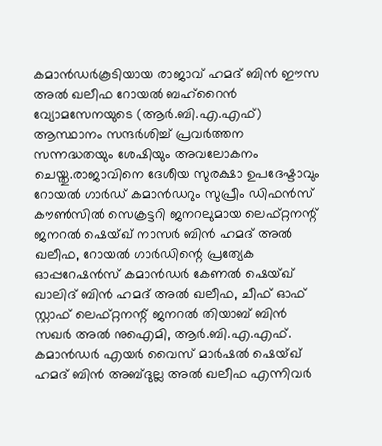കമാന്‍ഡര്‍കൂടിയായ രാജാവ് ഹമദ് ബിന്‍ ഈസ അല്‍ ഖലീഫ റോയല്‍ ബഹ്റൈന്‍ വ്യോമസേനയുടെ (ആര്‍.ബി.എ.എഫ്) ആസ്ഥാനം സന്ദര്‍ശിച്ച് പ്രവര്‍ത്തന സന്നദ്ധതയും ശേഷിയും അവലോകനം ചെയ്തു.രാജാവിനെ ദേശീയ സുരക്ഷാ ഉപദേഷ്ടാവും റോയല്‍ ഗാര്‍ഡ് കമാന്‍ഡറും സുപ്രീം ഡിഫന്‍സ് കൗണ്‍സില്‍ സെക്രട്ടറി ജനറലുമായ ലെഫ്റ്റനന്റ് ജനറല്‍ ഷെയ്ഖ് നാസര്‍ ബിന്‍ ഹമദ് അല്‍ ഖലീഫ, റോയല്‍ ഗാര്‍ഡിന്റെ പ്രത്യേക ഓപ്പറേഷന്‍സ് കമാന്‍ഡര്‍ കേണല്‍ ഷെയ്ഖ് ഖാലിദ് ബിന്‍ ഹമദ് അല്‍ ഖലീഫ, ചീഫ് ഓഫ് സ്റ്റാഫ് ലെഫ്റ്റനന്റ് ജനറല്‍ തിയാബ് ബിന്‍ സഖര്‍ അല്‍ നുഐമി, ആര്‍.ബി.എ.എഫ്. കമാന്‍ഡര്‍ എയര്‍ വൈസ് മാര്‍ഷല്‍ ഷെയ്ഖ് ഹമദ് ബിന്‍ അബ്ദുല്ല അല്‍ ഖലീഫ എന്നിവര്‍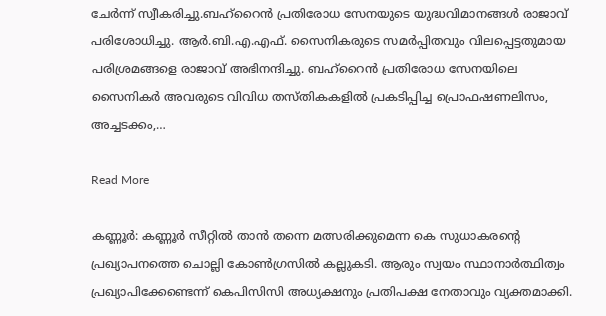ചേര്‍ന്ന് സ്വീകരിച്ചു.ബഹ്റൈന്‍ പ്രതിരോധ സേനയുടെ യുദ്ധവിമാനങ്ങള്‍ രാജാവ് പരിശോധിച്ചു. ആര്‍.ബി.എ.എഫ്. സൈനികരുടെ സമര്‍പ്പിതവും വിലപ്പെട്ടതുമായ പരിശ്രമങ്ങളെ രാജാവ് അഭിനന്ദിച്ചു. ബഹ്റൈന്‍ പ്രതിരോധ സേനയിലെ സൈനികര്‍ അവരുടെ വിവിധ തസ്തികകളില്‍ പ്രകടിപ്പിച്ച പ്രൊഫഷണലിസം, അച്ചടക്കം,…

Read More

കണ്ണൂർ: കണ്ണൂർ സീറ്റിൽ താൻ തന്നെ മത്സരിക്കുമെന്ന കെ സുധാകരന്‍റെ പ്രഖ്യാപനത്തെ ചൊല്ലി കോൺഗ്രസിൽ കല്ലുകടി. ആരും സ്വയം സ്ഥാനാർത്ഥിത്വം പ്രഖ്യാപിക്കേണ്ടെന്ന് കെപിസിസി അധ്യക്ഷനും പ്രതിപക്ഷ നേതാവും വ്യക്തമാക്കി.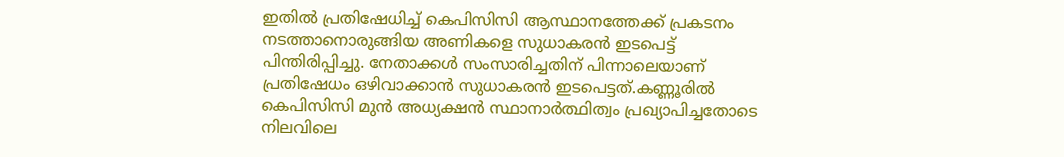ഇതിൽ പ്രതിഷേധിച്ച് കെപിസിസി ആസ്ഥാനത്തേക്ക് പ്രകടനം നടത്താനൊരുങ്ങിയ അണികളെ സുധാകരൻ ഇടപെട്ട് പിന്തിരിപ്പിച്ചു. നേതാക്കൾ സംസാരിച്ചതിന് പിന്നാലെയാണ് പ്രതിഷേധം ഒഴിവാക്കാൻ സുധാകരൻ ഇടപെട്ടത്.കണ്ണൂരിൽ കെപിസിസി മുൻ അധ്യക്ഷൻ സ്ഥാനാർത്ഥിത്വം പ്രഖ്യാപിച്ചതോടെ നിലവിലെ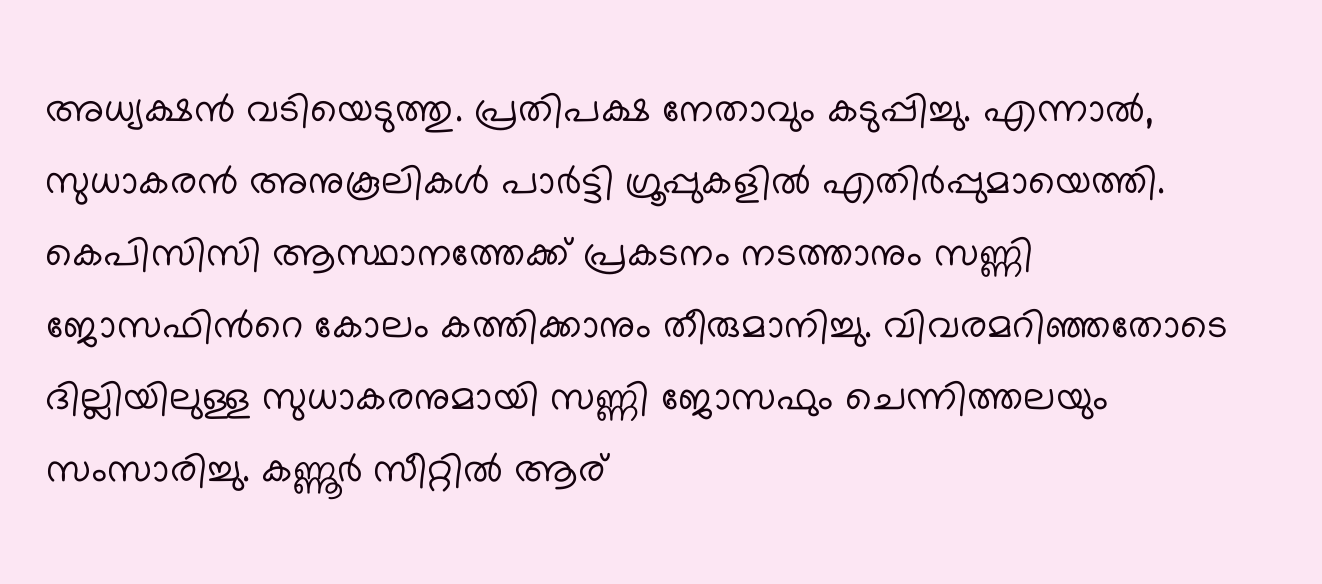അധ്യക്ഷൻ വടിയെടുത്തു. പ്രതിപക്ഷ നേതാവും കടുപ്പിച്ചു. എന്നാല്‍, സുധാകരൻ അനുകൂലികൾ പാർട്ടി ഗ്രൂപ്പുകളിൽ എതിർപ്പുമായെത്തി. കെപിസിസി ആസ്ഥാനത്തേക്ക് പ്രകടനം നടത്താനും സണ്ണി ജോസഫിന്‍റെ കോലം കത്തിക്കാനും തീരുമാനിച്ചു. വിവരമറിഞ്ഞതോടെ ദില്ലിയിലുള്ള സുധാകരനുമായി സണ്ണി ജോസഫും ചെന്നിത്തലയും സംസാരിച്ചു. കണ്ണൂർ സീറ്റിൽ ആര്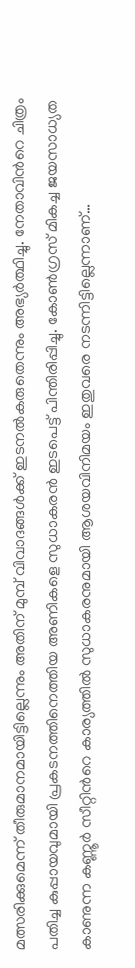മത്സരിക്കുമെന്ന് തീരുമാനമായിട്ടില്ലെന്നും അതിന് മുമ്പ് വിവാദങ്ങൾക്ക് ഇടനൽകരുതെന്നും അഭ്യർത്ഥിച്ചു. നേതാവിന്‍റെ ചിത്രം പതിച്ച കുപ്പായവുമായി പ്രകടനത്തിനെത്തിയ അണികളെ സുധാകരൻ ഇടപെട്ട് പിന്തിരിപ്പിച്ചു. കോൺഗ്രസ് മികച്ച ജയസാധ്യത കാണുന്ന കണ്ണൂർ സീറ്റിന്‍റെ കാര്യത്തിൽ സുധാകരനുമായി ആശയവിനിമയം ഇതുവരെ നടന്നിട്ടില്ലെന്നാണ്…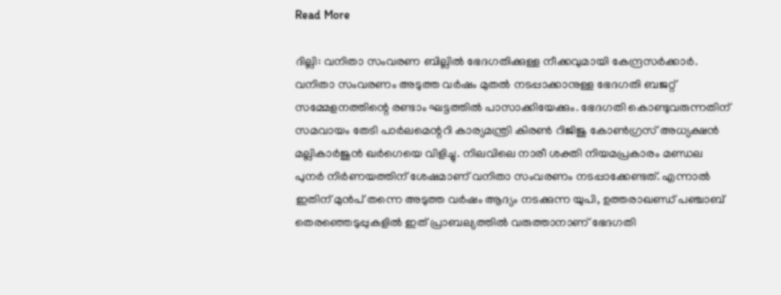Read More

ദില്ലി: വനിതാ സംവരണ ബില്ലിൽ ഭേദഗതിക്കുള്ള നീക്കവുമായി കേന്ദ്രസർക്കാർ. വനിതാ സംവരണം അടുത്ത വർഷം മുതൽ നടപ്പാക്കാനുള്ള ഭേദഗതി ബജറ്റ് സമ്മേളനത്തിന്റെ രണ്ടാം ഘട്ടത്തിൽ പാസാക്കിയേക്കും. ഭേദഗതി കൊണ്ടുവരുന്നതിന് സമവായം തേടി പാർലമെന്ററി കാര്യമന്ത്രി കിരൺ റിജിജു കോൺഗ്രസ് അധ്യക്ഷൻ മല്ലികാർജുൻ ഖർഗെയെ വിളിച്ചു. നിലവിലെ നാരീ ശക്തി നിയമപ്രകാരം മണ്ഡല പുനർ നിർണയത്തിന് ശേഷമാണ് വനിതാ സംവരണം നടപ്പാക്കേണ്ടത്. എന്നാൽ ഇതിന് മുൻപ് തന്നെ അടുത്ത വർഷം ആദ്യം നടക്കുന്ന യുപി, ഉത്തരാഖണ്ഡ് പഞ്ചാബ് തെരഞ്ഞെടുപ്പുകളിൽ ഇത് പ്രാബല്യത്തിൽ വരുത്താനാണ് ഭേദഗതി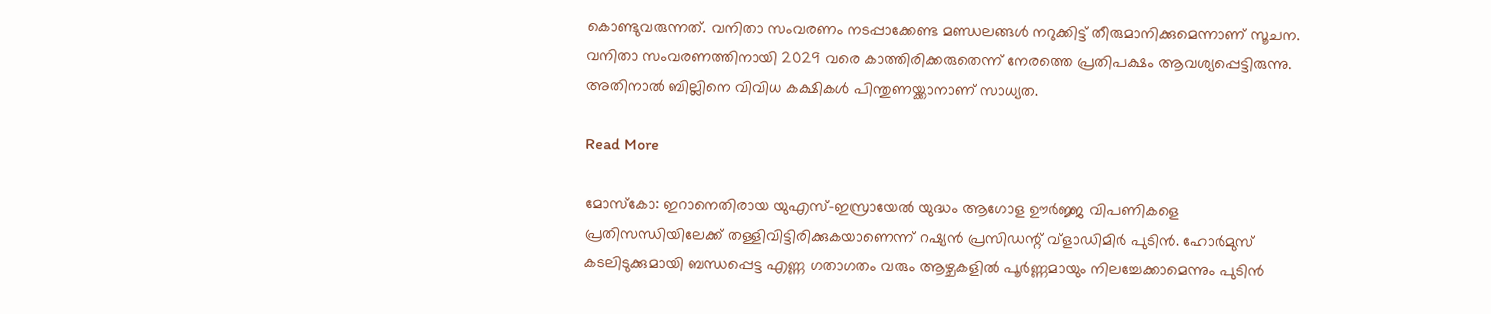കൊണ്ടുവരുന്നത്. വനിതാ സംവരണം നടപ്പാക്കേണ്ട മണ്ഡലങ്ങൾ നറുക്കിട്ട് തീരുമാനിക്കുമെന്നാണ് സൂചന. വനിതാ സംവരണത്തിനായി 2029 വരെ കാത്തിരിക്കരുതെന്ന് നേരത്തെ പ്രതിപക്ഷം ആവശ്യപ്പെട്ടിരുന്നു. അതിനാൽ ബില്ലിനെ വിവിധ കക്ഷികൾ പിന്തുണയ്ക്കാനാണ് സാധ്യത.

Read More

മോസ്കോ: ഇറാനെതിരായ യുഎസ്-ഇസ്രായേൽ യുദ്ധം ആഗോള ഊർജ്ജ വിപണികളെ പ്രതിസന്ധിയിലേക്ക് തള്ളിവിട്ടിരിക്കുകയാണെന്ന് റഷ്യൻ പ്രസിഡന്റ് വ്‌ളാഡിമിർ പുടിൻ. ഹോർമുസ് കടലിടുക്കുമായി ബന്ധപ്പെട്ട എണ്ണ ഗതാഗതം വരും ആഴ്ചകളിൽ പൂർണ്ണമായും നിലച്ചേക്കാമെന്നും പുടിൻ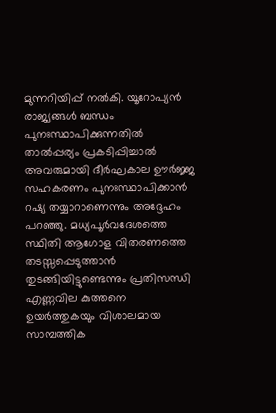മുന്നറിയിപ്പ് നൽകി. യൂറോപ്യൻ രാജ്യങ്ങൾ ബന്ധം പുനഃസ്ഥാപിക്കുന്നതിൽ താൽപ്പര്യം പ്രകടിപ്പിച്ചാൽ അവരുമായി ദീർഘകാല ഊർജ്ജ സഹകരണം പുനഃസ്ഥാപിക്കാൻ റഷ്യ തയ്യാറാണെന്നും അദ്ദേഹം പറഞ്ഞു. മധ്യപൂർവദേശത്തെ സ്ഥിതി ആഗോള വിതരണത്തെ തടസ്സപ്പെടുത്താൻ തുടങ്ങിയിട്ടുണ്ടെന്നും പ്രതിസന്ധി എണ്ണവില കുത്തനെ ഉയർത്തുകയും വിശാലമായ സാമ്പത്തിക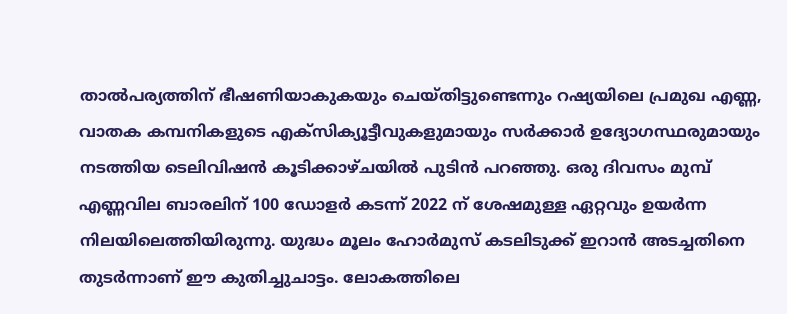താൽപര്യത്തിന് ഭീഷണിയാകുകയും ചെയ്തിട്ടുണ്ടെന്നും റഷ്യയിലെ പ്രമുഖ എണ്ണ, വാതക കമ്പനികളുടെ എക്സിക്യൂട്ടീവുകളുമായും സർക്കാർ ഉദ്യോഗസ്ഥരുമായും നടത്തിയ ടെലിവിഷൻ കൂടിക്കാഴ്ചയിൽ പുടിൻ പറഞ്ഞു. ഒരു ദിവസം മുമ്പ് എണ്ണവില ബാരലിന് 100 ഡോളർ കടന്ന് 2022 ന് ശേഷമുള്ള ഏറ്റവും ഉയർന്ന നിലയിലെത്തിയിരുന്നു. യുദ്ധം മൂലം ഹോർമുസ് കടലിടുക്ക് ഇറാൻ അടച്ചതിനെ തുടർന്നാണ് ഈ കുതിച്ചുചാട്ടം. ലോകത്തിലെ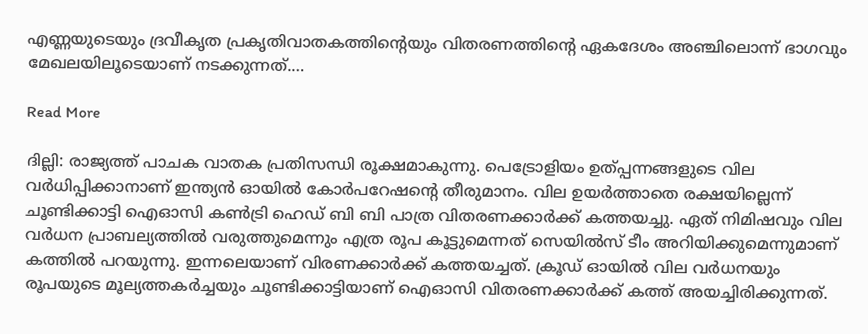എണ്ണയുടെയും ദ്രവീകൃത പ്രകൃതിവാതകത്തിന്റെയും വിതരണത്തിന്റെ ഏകദേശം അഞ്ചിലൊന്ന് ഭാഗവും മേഖലയിലൂടെയാണ് നടക്കുന്നത്.…

Read More

ദില്ലി: രാജ്യത്ത് പാചക വാതക പ്രതിസന്ധി രൂക്ഷമാകുന്നു. പെട്രോളിയം ഉത്പ്പന്നങ്ങളുടെ വില വർധിപ്പിക്കാനാണ് ഇന്ത്യൻ ഓയിൽ കോർപറേഷന്റെ തീരുമാനം. വില ഉയർത്താതെ രക്ഷയില്ലെന്ന് ചൂണ്ടിക്കാട്ടി ഐഓസി കൺട്രി ഹെഡ് ബി ബി പാത്ര വിതരണക്കാർക്ക് കത്തയച്ചു. ഏത് നിമിഷവും വില വർധന പ്രാബല്യത്തിൽ വരുത്തുമെന്നും എത്ര രൂപ കൂട്ടുമെന്നത് സെയിൽസ് ടീം അറിയിക്കുമെന്നുമാണ് കത്തിൽ പറയുന്നു. ഇന്നലെയാണ് വിരണക്കാർക്ക് കത്തയച്ചത്. ക്രൂഡ് ഓയിൽ വില വർധനയും രൂപയുടെ മൂല്യത്തകർച്ചയും ചൂണ്ടിക്കാട്ടിയാണ് ഐഓസി വിതരണക്കാർക്ക് കത്ത് അയച്ചിരിക്കുന്നത്.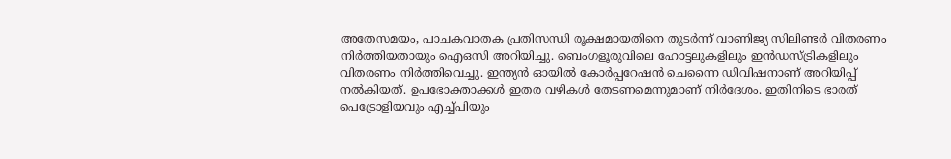അതേസമയം, പാചകവാതക പ്രതിസന്ധി രൂക്ഷമായതിനെ തുടർന്ന് വാണിജ്യ സിലിണ്ടർ വിതരണം നിർത്തിയതായും ഐഒസി അറിയിച്ചു. ബെംഗളൂരുവിലെ ഹോട്ടലുകളിലും ഇൻഡസ്ട്രികളിലും വിതരണം നിർത്തിവെച്ചു. ഇന്ത്യൻ ഓയിൽ കോർപ്പറേഷൻ ചെന്നൈ ഡിവിഷനാണ് അറിയിപ്പ് നൽകിയത്. ഉപഭോക്താക്കൾ ഇതര വഴികൾ തേടണമെന്നുമാണ് നിർദേശം. ഇതിനിടെ ഭാരത് പെട്രോളിയവും എച്ച്പിയും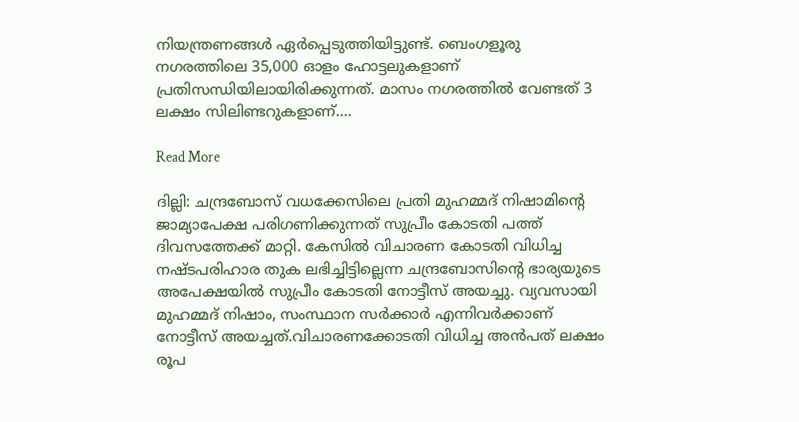നിയന്ത്രണങ്ങൾ ഏർപ്പെടുത്തിയിട്ടുണ്ട്. ബെംഗളൂരു നഗരത്തിലെ 35,000 ഓളം ഹോട്ടലുകളാണ് പ്രതിസന്ധിയിലായിരിക്കുന്നത്. മാസം നഗരത്തിൽ വേണ്ടത് 3 ലക്ഷം സിലിണ്ടറുകളാണ്.…

Read More

ദില്ലി: ചന്ദ്രബോസ് വധക്കേസിലെ പ്രതി മുഹമ്മദ് നിഷാമിന്റെ ജാമ്യാപേക്ഷ പരിഗണിക്കുന്നത് സുപ്രീം കോടതി പത്ത് ദിവസത്തേക്ക് മാറ്റി. കേസിൽ വിചാരണ കോടതി വിധിച്ച നഷ്ടപരിഹാര തുക ലഭിച്ചിട്ടില്ലെന്ന ചന്ദ്രബോസിന്റെ ഭാര്യയുടെ അപേക്ഷയിൽ സുപ്രീം കോടതി നോട്ടീസ് അയച്ചു. വ്യവസായി മുഹമ്മദ് നിഷാം, സംസ്ഥാന സർക്കാർ എന്നിവർക്കാണ് നോട്ടീസ് അയച്ചത്.വിചാരണക്കോടതി വിധിച്ച അൻപത് ലക്ഷം രൂപ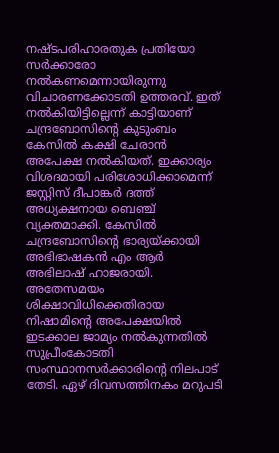നഷ്ടപരിഹാരതുക പ്രതിയോ സർക്കാരോ നൽകണമെന്നായിരുന്നു വിചാരണക്കോടതി ഉത്തരവ്. ഇത് നൽകിയിട്ടില്ലെന്ന് കാട്ടിയാണ് ചന്ദ്രബോസിന്റെ കുടുംബം കേസിൽ കക്ഷി ചേരാൻ അപേക്ഷ നൽകിയത്. ഇക്കാര്യം വിശദമായി പരിശോധിക്കാമെന്ന് ജസ്റ്റിസ് ദീപാങ്കർ ദത്ത് അധ്യക്ഷനായ ബെഞ്ച് വ്യക്തമാക്കി. കേസിൽ ചന്ദ്രബോസിന്റെ ഭാര്യയ്ക്കായി അഭിഭാഷകൻ എം ആർ അഭിലാഷ് ഹാജരായി. അതേസമയം ശിക്ഷാവിധിക്കെതിരായ നിഷാമിന്റെ അപേക്ഷയിൽ ഇടക്കാല ജാമ്യം നൽകുന്നതിൽ സുപ്രീംകോടതി സംസ്ഥാനസർക്കാരിന്റെ നിലപാട് തേടി. ഏഴ് ദിവസത്തിനകം മറുപടി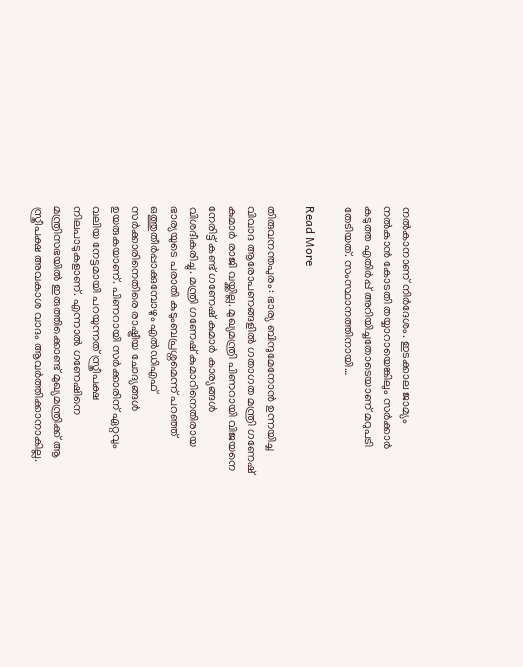നൽകാനാണ് നിർദേശം. ഇടക്കാല ജാമ്യം നൽകാൻ കോടതി തയ്യാറായെങ്കിലും സർക്കാർ കടുത്ത എതിർപ്പ് അറിയിച്ചതോടെയാണ് മറുപടി തേടിയത്. സംസ്ഥാനത്തിനായി…

Read More

തിരുവനന്തപുരം: ഭാര്യ ബിന്ദുമേനോൻ ഉന്നയിച്ച വിവാദ ആരോപണങ്ങളില്‍ ഗതാഗത മന്ത്രി ഗണേഷ് കുമാര്‍ രാജി വയ്ക്കില്ല. മുഖ്യമന്ത്രി പിണറായി വിജയനെ നേരിട്ട് കണ്ട് ഗണേഷ് കുമാര്‍ കാര്യങ്ങള്‍ വിശദീകരിച്ചു. മന്ത്രി ഗണേഷ് കുമാറിനെതിരായ ഭാര്യയുടെ പരാതി കുടുംബപ്രശ്നമെന്ന് പറഞ്ഞ് ഒത്തുതീര്‍പ്പാക്കുമ്പോഴും എൽഡിഎഫ് സര്‍ക്കാരിനെതിരെ രാഷ്ട്രീയ ചോദ്യങ്ങള്‍ ഉയരുകയാണ്. പിണറായി സര്‍ക്കാരിന് ഏറ്റവും വലിയ നേട്ടമായി പറയുന്നത് സ്ത്രീപക്ഷ നിലപാടുകളാണ്. എന്നാൽ ഗണേഷിനെ മന്ത്രിസഭയിൽ ഇരുത്തിക്കൊണ്ട് മുഖ്യമന്ത്രിക്ക് ആ സ്ത്രീപക്ഷ അവകാശ വാദം ആവര്‍ത്തിക്കാനാകില്ല.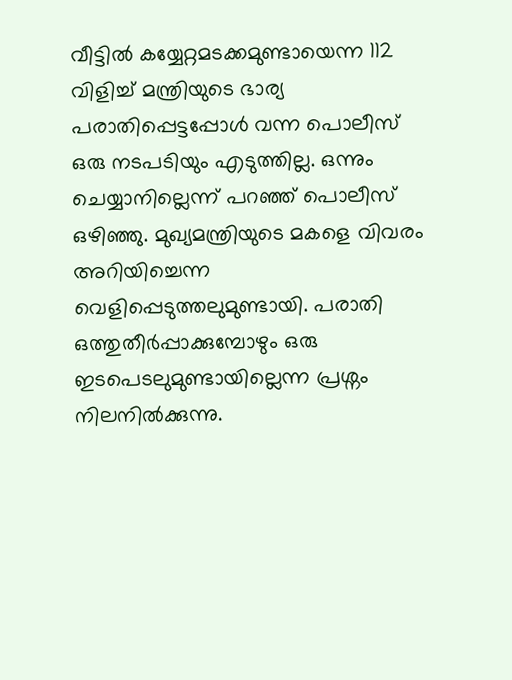വീട്ടിൽ കയ്യേറ്റമടക്കമുണ്ടായെന്ന 112 വിളിച്ച് മന്ത്രിയുടെ ഭാര്യ പരാതിപ്പെട്ടപ്പോള്‍ വന്ന പൊലീസ് ഒരു നടപടിയും എടുത്തില്ല. ഒന്നും ചെയ്യാനില്ലെന്ന് പറഞ്ഞ് പൊലീസ് ഒഴിഞ്ഞു. മുഖ്യമന്ത്രിയുടെ മകളെ വിവരം അറിയിച്ചെന്ന വെളിപ്പെടുത്തലുമുണ്ടായി. പരാതി ഒത്തുതീര്‍പ്പാക്കുമ്പോഴും ഒരു ഇടപെടലുമുണ്ടായില്ലെന്ന പ്രശ്നം നിലനിൽക്കുന്നു.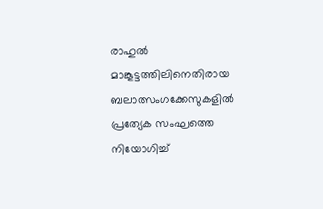രാഹുൽ മാങ്കൂട്ടത്തിലിനെതിരായ ബലാത്സംഗക്കേസുകളിൽ പ്രത്യേക സംഘത്തെ നിയോഗിച്ച്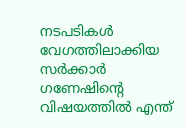നടപടികള്‍ വേഗത്തിലാക്കിയ സര്‍ക്കാര്‍ ഗണേഷിന്‍റെ വിഷയത്തിൽ എന്ത്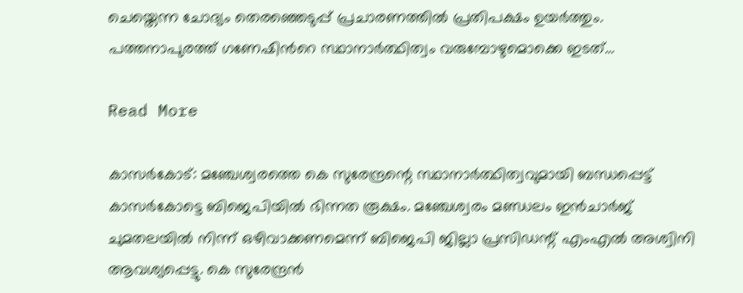ചെയ്തെന്ന ചോദ്യം തെരഞ്ഞെടുപ്പ് പ്രചാരണത്തിൽ പ്രതിപക്ഷം ഉയര്‍ത്തും. പത്തനാപുരത്ത് ഗണേഷിന്‍റെ സ്ഥാനാര്‍ത്ഥിത്വം വരുമ്പോഴുമൊക്കെ ഇടത്…

Read More

കാസർകോട്: മഞ്ചേശ്വരത്തെ കെ സുരേന്ദ്രന്റെ സ്ഥാനാർത്ഥിത്വവുമായി ബന്ധപ്പെട്ട് കാസർകോട്ടെ ബിജെപിയിൽ ഭിന്നത രൂക്ഷം. മഞ്ചേശ്വരം മണ്ഡലം ഇൻചാർജ് ചുമതലയിൽ നിന്ന് ഒഴിവാക്കണമെന്ന് ബിജെപി ജില്ലാ പ്രസിഡന്റ് എംഎൽ അശ്വിനി ആവശ്യപ്പെട്ടു. കെ സുരേന്ദ്രൻ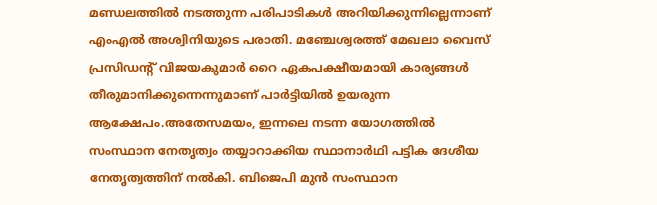മണ്ഡലത്തിൽ നടത്തുന്ന പരിപാടികൾ അറിയിക്കുന്നില്ലെന്നാണ് എംഎൽ അശ്വിനിയുടെ പരാതി. മഞ്ചേശ്വരത്ത് മേഖലാ വൈസ് പ്രസിഡന്റ് വിജയകുമാർ റൈ ഏകപക്ഷീയമായി കാര്യങ്ങൾ തീരുമാനിക്കുന്നെന്നുമാണ് പാർട്ടിയിൽ ഉയരുന്ന ആക്ഷേപം.അതേസമയം, ഇന്നലെ നടന്ന യോഗത്തിൽ സംസ്ഥാന നേതൃത്വം തയ്യാറാക്കിയ സ്ഥാനാർഥി പട്ടിക ദേശീയ നേതൃത്വത്തിന് നൽകി. ബിജെപി മുൻ സംസ്ഥാന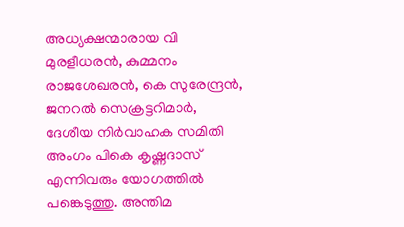അധ്യക്ഷന്മാരായ വി മുരളീധരൻ, കുമ്മനം രാജശേഖരൻ, കെ സുരേന്ദ്രൻ, ജനറൽ സെക്രട്ടറിമാർ, ദേശീയ നിർവാഹക സമിതി അംഗം പികെ കൃഷ്ണദാസ് എന്നിവരും യോഗത്തിൽ പങ്കെടുത്തു. അന്തിമ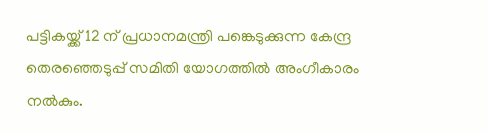പട്ടികയ്ക്ക് 12 ന് പ്രധാനമന്ത്രി പങ്കെടുക്കുന്ന കേന്ദ്ര തെരഞ്ഞെടുപ്പ് സമിതി യോഗത്തിൽ അംഗീകാരം നൽകും.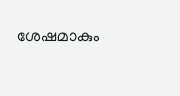ശേഷമാകും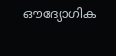ഔദ്യോഗിക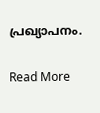പ്രഖ്യാപനം.

Read More